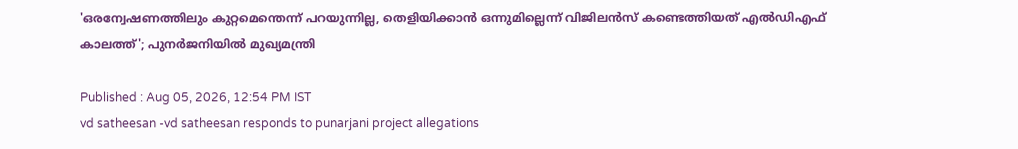'ഒരന്വേഷണത്തിലും കുറ്റമെന്തെന്ന് പറയുന്നില്ല, തെളിയിക്കാൻ ഒന്നുമില്ലെന്ന് വിജിലൻസ് കണ്ടെത്തിയത് എൽഡിഎഫ് കാലത്ത്'; പുനർജനിയിൽ മുഖ്യമന്ത്രി

Published : Aug 05, 2026, 12:54 PM IST
vd satheesan -vd satheesan responds to punarjani project allegations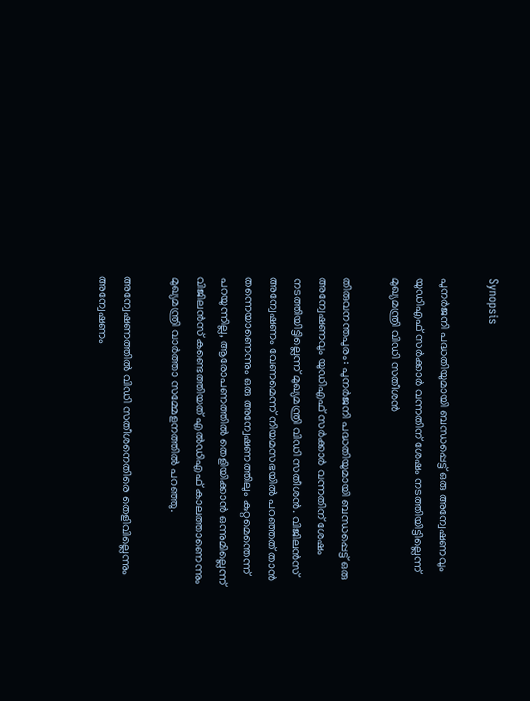Synopsis

പുനർജനി പദ്ധതിയുമായി ബന്ധപ്പെട്ട് ഒരു അന്വേഷണവും യുഡിഎഫ് സർക്കാർ വന്നതിന് ശേഷം നടത്തിയിട്ടില്ലെന്ന് മുഖ്യമന്ത്രി വിഡി സതീശൻ

തിരുവനന്തപുരം: പുനർജനി പദ്ധതിയുമായി ബന്ധപ്പെട്ട് ഒരു അന്വേഷണവും യുഡിഎഫ് സർക്കാർ വന്നതിന് ശേഷം നടത്തിയിട്ടില്ലെന്ന് മുഖ്യമന്ത്രി വിഡി സതീശൻ. വിജിലൻസ് അന്വേഷണം വേണമെന്ന് നിയമസഭയിൽ പറഞ്ഞത് താൻ തന്നെയാണെന്നും ഒരു അന്വേഷണത്തിലും കുറ്റമെന്തെന്ന് പറയുന്നില്ല, ആരോപണത്തില്‍ തെളിയിക്കാൻ ഒന്നുമില്ലെന്ന് വിജിലൻസ് കണ്ടെത്തിയത് എൽഡിഎഫ് കാലത്താണെന്നും മുഖ്യമന്ത്രി വാർത്താ സമ്മേളനത്തില്‍ പറഞ്ഞു.

അന്വേഷണത്തില്‍ വിഡി സതീശനെതിരെ തെളിവില്ലെന്നും അന്വേഷണം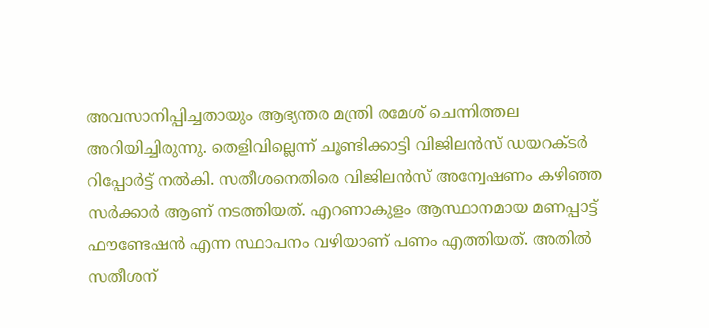അവസാനിപ്പിച്ചതായും ആഭ്യന്തര മന്ത്രി രമേശ് ചെന്നിത്തല അറിയിച്ചിരുന്നു. തെളിവില്ലെന്ന് ചൂണ്ടിക്കാട്ടി വിജിലൻസ് ഡയറക്ടർ റിപ്പോർട്ട് നൽകി. സതീശനെതിരെ വിജിലൻസ് അന്വേഷണം കഴിഞ്ഞ സർക്കാർ ആണ് നടത്തിയത്. എറണാകുളം ആസ്ഥാനമായ മണപ്പാട്ട് ഫൗണ്ടേഷൻ എന്ന സ്ഥാപനം വഴിയാണ് പണം എത്തിയത്. അതിൽ സതീശന്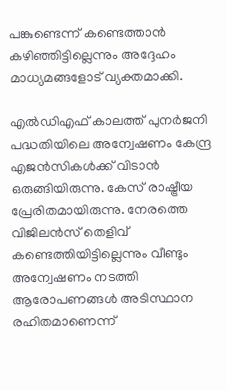പങ്കുണ്ടെന്ന് കണ്ടെത്താൻ കഴിഞ്ഞിട്ടില്ലെന്നും അദ്ദേഹം മാധ്യമങ്ങളോട് വ്യക്തമാക്കി.

എൽഡിഎഫ് കാലത്ത് പുനർജനി പദ്ധതിയിലെ അന്വേഷണം കേന്ദ്ര എജൻസികൾക്ക് വിടാൻ ഒരുങ്ങിയിരുന്നു. കേസ് രാഷ്ട്രീയ പ്രേരിതമായിരുന്നു. നേരത്തെ വിജിലൻസ് തെളിവ് കണ്ടെത്തിയിട്ടില്ലെന്നും വീണ്ടും അന്വേഷണം നടത്തി ആരോപണങ്ങൾ അടിസ്ഥാന രഹിതമാണെന്ന്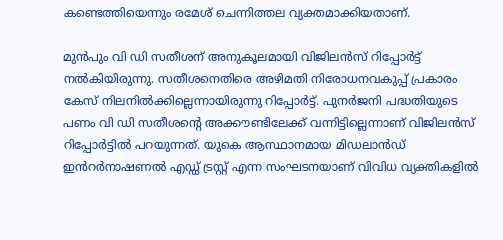കണ്ടെത്തിയെന്നും രമേശ് ചെന്നിത്തല വ്യക്തമാക്കിയതാണ്.

മുൻപും വി ഡി സതീശന് അനുകൂലമായി വിജിലൻസ് റിപ്പോർട്ട് നൽകിയിരുന്നു. സതീശനെതിരെ അഴിമതി നിരോധനവകുപ്പ് പ്രകാരം കേസ് നിലനിൽക്കില്ലെന്നായിരുന്നു റിപ്പോർട്ട്. പുനർജനി പദ്ധതിയുടെ പണം വി ഡി സതീശൻ്റെ അക്കൗണ്ടിലേക്ക് വന്നിട്ടില്ലെന്നാണ് വിജിലൻസ് റിപ്പോര്‍ട്ടില്‍ പറയുന്നത്. യുകെ ആസ്ഥാനമായ മിഡലാൻഡ് ഇൻറർനാഷണൽ എഡ്ഡ് ട്രസ്റ്റ് എന്ന സംഘടനയാണ് വിവിധ വ്യക്തികളിൽ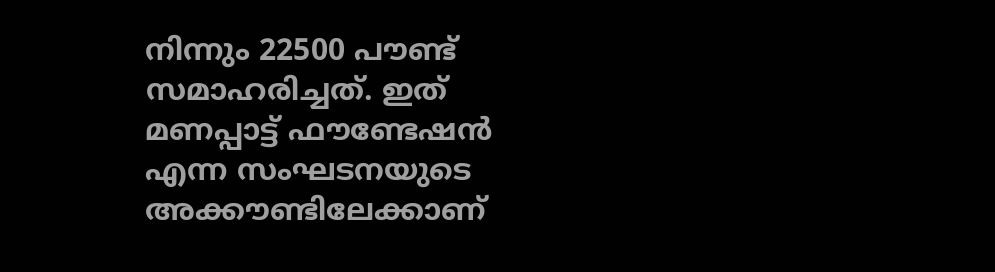നിന്നും 22500 പൗണ്ട് സമാഹരിച്ചത്. ഇത് മണപ്പാട്ട് ഫൗണ്ടേഷൻ എന്ന സംഘടനയുടെ അക്കൗണ്ടിലേക്കാണ്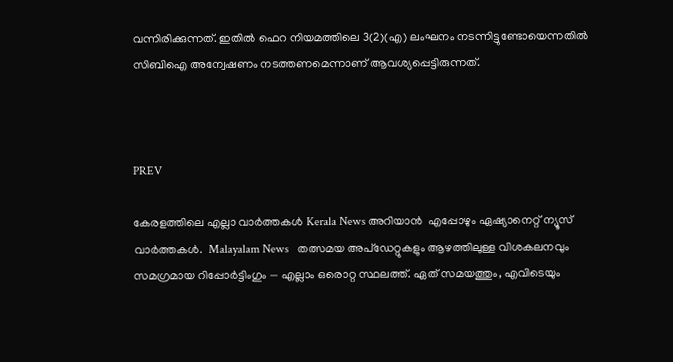വന്നിരിക്കുന്നത്. ഇതിൽ ഫെറ നിയമത്തിലെ 3(2)(എ) ലംഘനം നടന്നിട്ടുണ്ടോയെന്നതിൽ സിബിഐ അന്വേഷണം നടത്തണമെന്നാണ് ആവശ്യപ്പെട്ടിരുന്നത്.



PREV

കേരളത്തിലെ എല്ലാ വാർത്തകൾ Kerala News അറിയാൻ  എപ്പോഴും ഏഷ്യാനെറ്റ് ന്യൂസ് വാർത്തകൾ.  Malayalam News   തത്സമയ അപ്‌ഡേറ്റുകളും ആഴത്തിലുള്ള വിശകലനവും സമഗ്രമായ റിപ്പോർട്ടിംഗും — എല്ലാം ഒരൊറ്റ സ്ഥലത്ത്. ഏത് സമയത്തും, എവിടെയും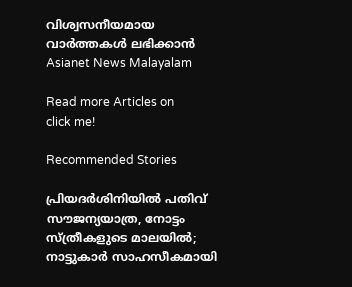വിശ്വസനീയമായ വാർത്തകൾ ലഭിക്കാൻ Asianet News Malayalam

Read more Articles on
click me!

Recommended Stories

പ്രിയദർശിനിയിൽ പതിവ് സൗജന്യയാത്ര, നോട്ടം സ്ത്രീകളുടെ മാലയിൽ; നാട്ടുകാർ സാഹസീകമായി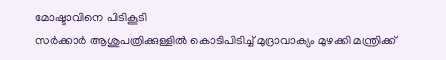മോഷ്ടാവിനെ പിടികൂടി
സർക്കാർ ആശുപത്രിക്കുള്ളിൽ കൊടിപിടിച്ച് മുദ്രാവാക്യം മുഴക്കി മന്ത്രിക്ക്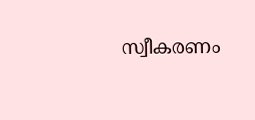സ്വീകരണം